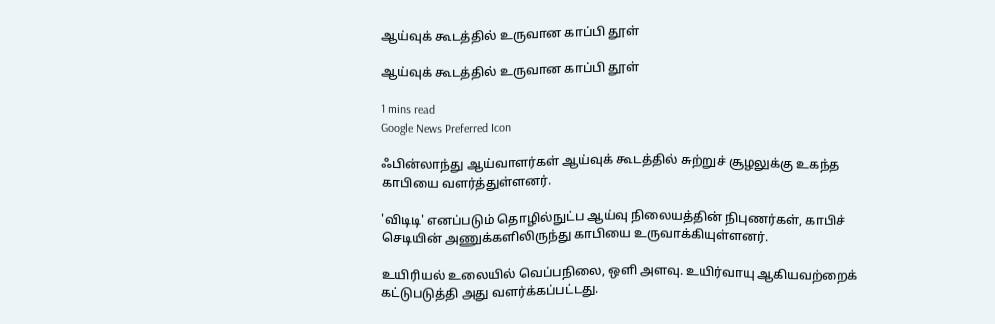ஆய்வுக் கூடத்தில் உருவான காப்பி தூள்

ஆய்வுக் கூடத்தில் உருவான காப்பி தூள்

1 mins read
Google News Preferred Icon

ஃபின்லாந்து ஆய்வாளர்கள் ஆய்வுக் கூடத்தில் சுற்றுச் சூழலுக்கு உகந்த காபியை வளர்த்துள்ளனர்.

'விடிடி' எனப்படும் தொழில்நுட்ப ஆய்வு நிலையத்தின் நிபுணர்கள், காபிச் செடியின் அணுக்களிலிருந்து காபியை உருவாக்கியுள்ளனர்.

உயிரியல் உலையில் வெப்பநிலை, ஒளி அளவு. உயிர்வாயு ஆகியவற்றைக் கட்டுபடுத்தி அது வளர்க்கப்பட்டது.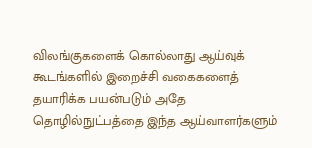விலங்குகளைக் கொல்லாது ஆய்வுக் கூடங்களில் இறைச்சி வகைகளைத் தயாரிக்க பயன்படும் அதே தொழில்நுட்பத்தை இந்த ஆய்வாளர்களும்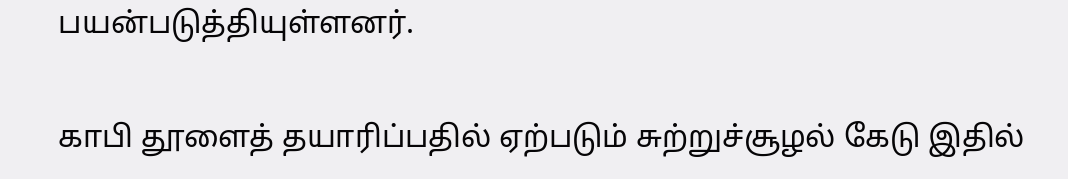பயன்படுத்தியுள்ளனர்.

காபி தூளைத் தயாரிப்பதில் ஏற்படும் சுற்றுச்சூழல் கேடு இதில்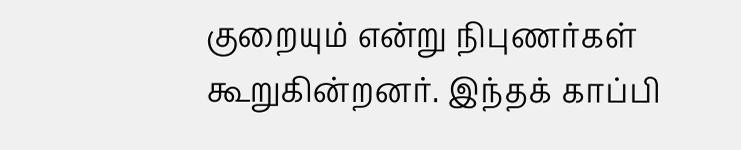குறையும் என்று நிபுணர்கள் கூறுகின்றனர். இந்தக் காப்பி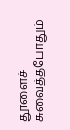தூளைச் சுவைத்தபோதும்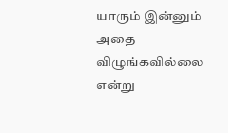யாரும் இன்னும் அதை விழுங்கவில்லை என்று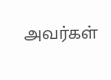அவர்கள்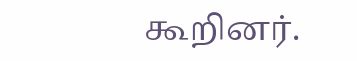கூறினர்.